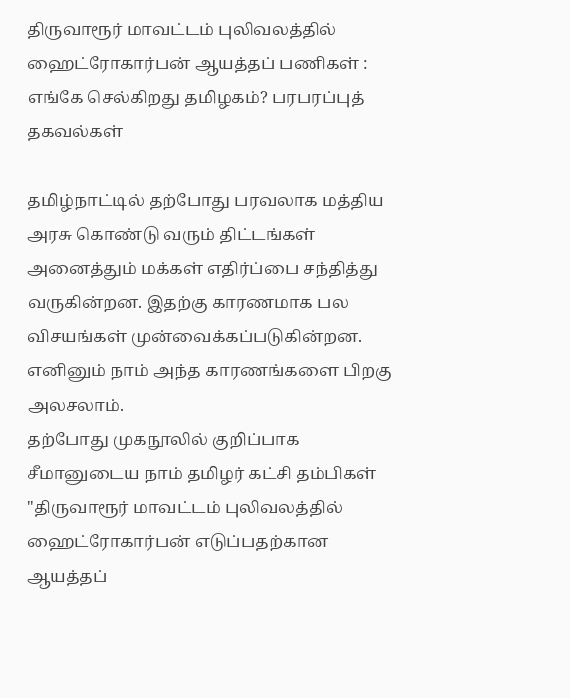திருவாரூர் மாவட்டம் புலிவலத்தில் ஹைட்ரோகார்பன் ஆயத்தப் பணிகள் : எங்கே செல்கிறது தமிழகம்? பரபரப்புத் தகவல்கள்

தமிழ்நாட்டில் தற்போது பரவலாக மத்திய அரசு கொண்டு வரும் திட்டங்கள் அனைத்தும் மக்கள் எதிர்ப்பை சந்தித்து வருகின்றன. இதற்கு காரணமாக பல விசயங்கள் முன்வைக்கப்படுகின்றன. எனினும் நாம் அந்த காரணங்களை பிறகு அலசலாம்.
தற்போது முகநூலில் குறிப்பாக சீமானுடைய நாம் தமிழர் கட்சி தம்பிகள் "திருவாரூர் மாவட்டம் புலிவலத்தில் ஹைட்ரோகார்பன் எடுப்பதற்கான ஆயத்தப்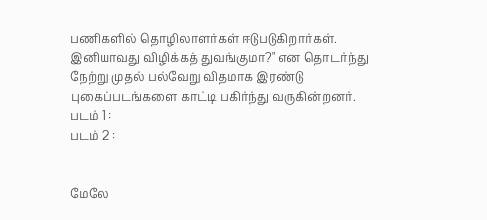பணிகளில் தொழிலாளர்கள் ஈடுபடுகிறார்கள். இனியாவது விழிக்கத் துவங்குமா?" என தொடர்ந்து நேற்று முதல் பல்வேறு விதமாக இரண்டு புகைப்படங்களை காட்டி பகிர்ந்து வருகின்றனர்.
படம் 1 :
படம் 2 :


மேலே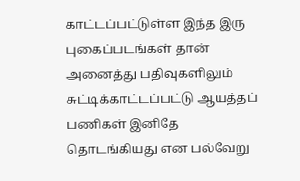காட்டப்பட்டுள்ள இந்த இரு புகைப்படங்கள் தான் அனைத்து பதிவுகளிலும் சுட்டிக்காட்டப்பட்டு ஆயத்தப் பணிகள் இனிதே தொடங்கியது என பல்வேறு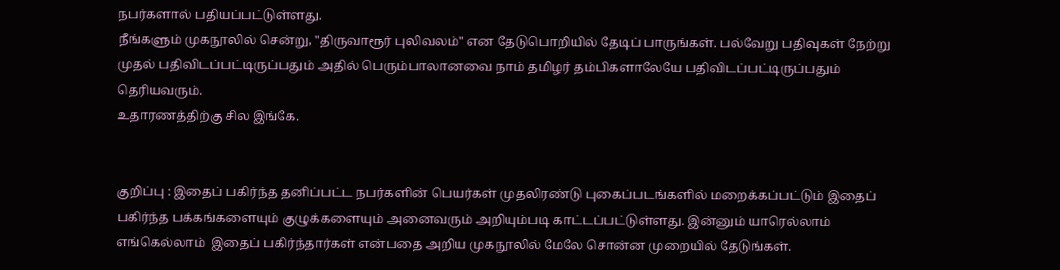நபர்களால் பதியப்பட்டுள்ளது.
நீங்களும் முகநூலில் சென்று, "திருவாரூர் புலிவலம்" என தேடுபொறியில் தேடிப் பாருங்கள். பல்வேறு பதிவுகள் நேற்று முதல் பதிவிடப்பட்டிருப்பதும் அதில் பெரும்பாலானவை நாம் தமிழர் தம்பிகளாலேயே பதிவிடப்பட்டிருப்பதும்  தெரியவரும்.
உதாரணத்திற்கு சில இங்கே.


குறிப்பு : இதைப் பகிர்ந்த தனிப்பட்ட நபர்களின் பெயர்கள் முதலிரண்டு புகைப்படங்களில் மறைக்கப்பட்டும் இதைப் பகிர்ந்த பக்கங்களையும் குழுக்களையும் அனைவரும் அறியும்படி காட்டப்பட்டுள்ளது. இன்னும் யாரெல்லாம் எங்கெல்லாம்  இதைப் பகிர்ந்தார்கள் என்பதை அறிய முகநூலில் மேலே சொன்ன முறையில் தேடுங்கள்.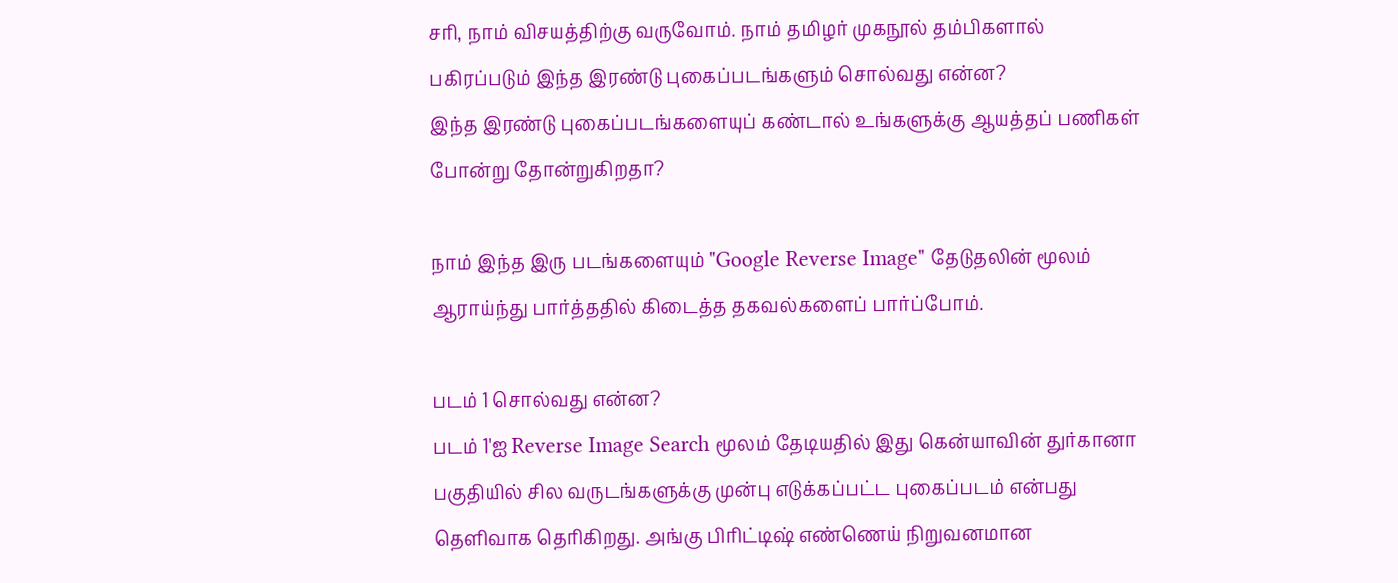சரி, நாம் விசயத்திற்கு வருவோம். நாம் தமிழர் முகநூல் தம்பிகளால் பகிரப்படும் இந்த இரண்டு புகைப்படங்களும் சொல்வது என்ன?
இந்த இரண்டு புகைப்படங்களையுப் கண்டால் உங்களுக்கு ஆயத்தப் பணிகள் போன்று தோன்றுகிறதா?

நாம் இந்த இரு படங்களையும் "Google Reverse Image" தேடுதலின் மூலம் ஆராய்ந்து பார்த்ததில் கிடைத்த தகவல்களைப் பார்ப்போம்.

படம் 1 சொல்வது என்ன?
படம் 1'ஐ Reverse Image Search மூலம் தேடியதில் இது கென்யாவின் துர்கானா பகுதியில் சில வருடங்களுக்கு முன்பு எடுக்கப்பட்ட புகைப்படம் என்பது தெளிவாக தெரிகிறது. அங்கு பிரிட்டிஷ் எண்ணெய் நிறுவனமான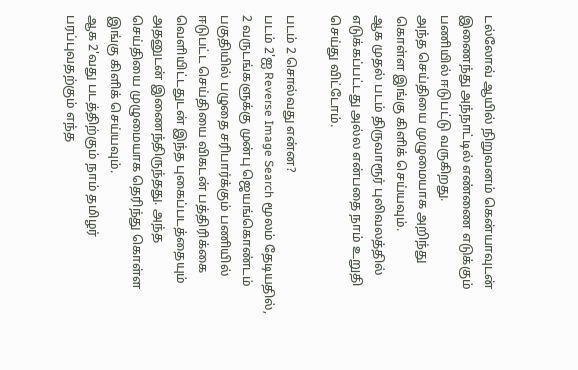டல்லோவ் ஆயில் நிறுவனம் கென்யாவுடன் இணைந்து அந்நாட்டில் எண்ணை எடுக்கும் பணியில் ஈடுபட்டு வருகிறது.
அந்த செய்தியை முழுமையாக அறிந்து கொள்ள இங்கு கிளிக் செய்யவும்.
ஆக முதல் படம் திருவாரூர் புலிவலத்தில் எடுக்கப்பட்டது அல்ல என்பதை நாம் உறுதி செய்து விட்டோம்.

படம் 2 சொல்வது என்ன?
படம் 2'ஐ Reverse Image Search மூலம் தேடியதில், 2 வருடங்களுக்கு முன்பு ஜெயங்கொண்டம் பகுதியில் பழுதை சரிபார்க்கும் பணியில் ஈடுபட்ட செய்தியை விகடன் பத்திரிக்கை வெளியிட்டதுடன் இந்த புகைப்படத்தையும் அதனுடன் இணைந்திருந்தது. அந்த செய்தியை முழுமையாக தெரிந்து கொள்ள இங்கு கிளிக் செய்யவும்.
ஆக 2'வது படத்திற்கும் நாம் தமிழர் பரப்புவதற்கும் எந்த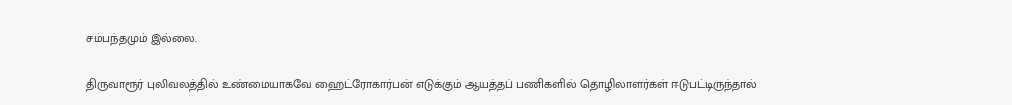சம்பந்தமும் இல்லை.

திருவாரூர் புலிவலத்தில் உண்மையாகவே ஹைட்ரோகார்பன் எடுக்கும் ஆயத்தப் பணிகளில் தொழிலாளர்கள் ஈடுபட்டிருந்தால்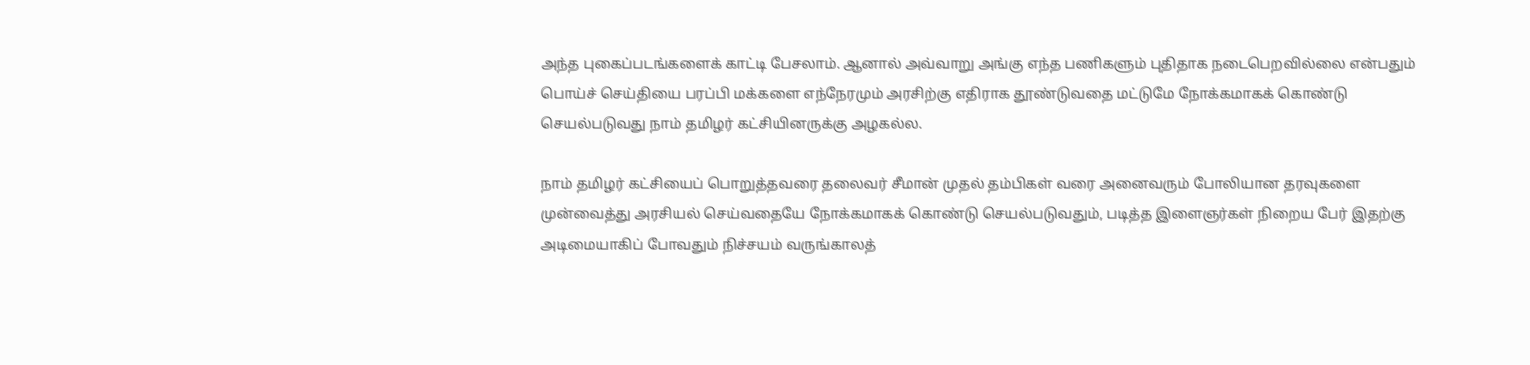அந்த புகைப்படங்களைக் காட்டி பேசலாம். ஆனால் அவ்வாறு அங்கு எந்த பணிகளும் புதிதாக நடைபெறவில்லை என்பதும் பொய்ச் செய்தியை பரப்பி மக்களை எந்நேரமும் அரசிற்கு எதிராக தூண்டுவதை மட்டுமே நோக்கமாகக் கொண்டு செயல்படுவது நாம் தமிழர் கட்சியினருக்கு அழகல்ல.

நாம் தமிழர் கட்சியைப் பொறுத்தவரை தலைவர் சீமான் முதல் தம்பிகள் வரை அனைவரும் போலியான தரவுகளை முன்வைத்து அரசியல் செய்வதையே நோக்கமாகக் கொண்டு செயல்படுவதும், படித்த இளைஞர்கள் நிறைய பேர் இதற்கு அடிமையாகிப் போவதும் நிச்சயம் வருங்காலத்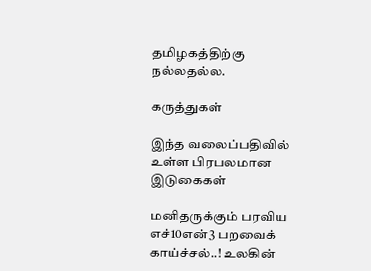தமிழகத்திற்கு நல்லதல்ல.

கருத்துகள்

இந்த வலைப்பதிவில் உள்ள பிரபலமான இடுகைகள்

மனிதருக்கும் பரவிய எச்10என்3 பறவைக் காய்ச்சல்..! உலகின்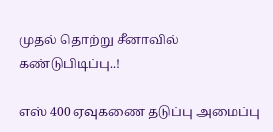முதல் தொற்று சீனாவில் கண்டுபிடிப்பு..!

எஸ் 400 ஏவுகணை தடுப்பு அமைப்பு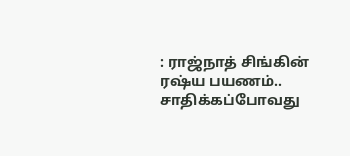: ராஜ்நாத் சிங்கின் ரஷ்ய பயணம்.. சாதிக்கப்போவது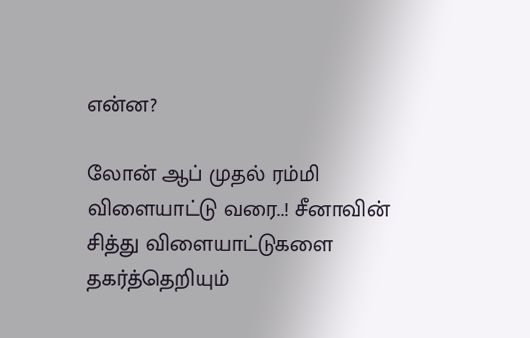என்ன?

லோன் ஆப் முதல் ரம்மி விளையாட்டு வரை..! சீனாவின் சித்து விளையாட்டுகளை தகர்த்தெறியும்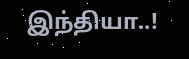இந்தியா..!